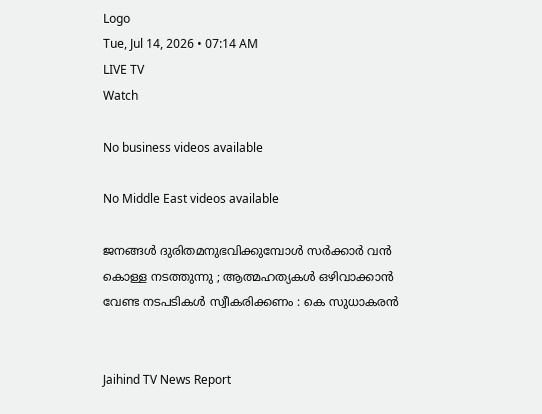Logo
Tue, Jul 14, 2026 • 07:14 AM
LIVE TV
Watch

No business videos available

No Middle East videos available

ജനങ്ങള്‍ ദുരിതമനുഭവിക്കുമ്പോള്‍ സർക്കാർ വന്‍ കൊള്ള നടത്തുന്നു ; ആത്മഹത്യകള്‍ ഒഴിവാക്കാന്‍ വേണ്ട നടപടികള്‍ സ്വീകരിക്കണം : കെ സുധാകരന്‍


Jaihind TV News Report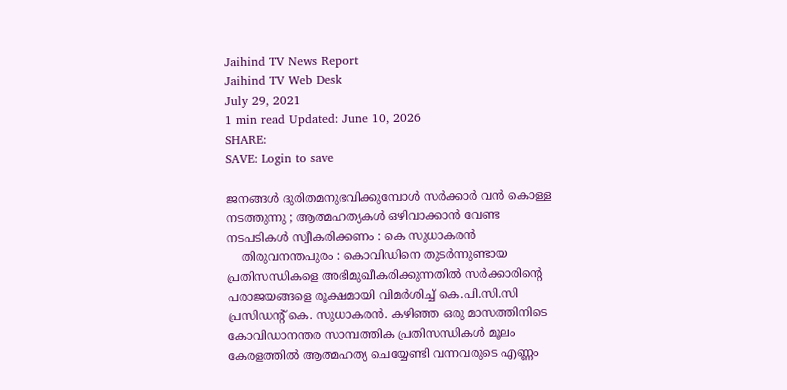Jaihind TV News Report
Jaihind TV Web Desk
July 29, 2021
1 min read Updated: June 10, 2026
SHARE:
SAVE: Login to save

ജനങ്ങള്‍ ദുരിതമനുഭവിക്കുമ്പോള്‍ സർക്കാർ വന്‍ കൊള്ള നടത്തുന്നു ; ആത്മഹത്യകള്‍ ഒഴിവാക്കാന്‍ വേണ്ട നടപടികള്‍ സ്വീകരിക്കണം : കെ സുധാകരന്‍
    തിരുവനന്തപുരം : കൊവിഡിനെ തുടർന്നുണ്ടായ പ്രതിസന്ധികളെ അഭിമുഖീകരിക്കുന്നതിൽ സർക്കാരിന്റെ പരാജയങ്ങളെ രൂക്ഷമായി വിമർശിച്ച് കെ.പി.സി.സി പ്രസിഡന്‍റ് കെ. സുധാകരൻ. കഴിഞ്ഞ ഒരു മാസത്തിനിടെ കോവിഡാനന്തര സാമ്പത്തിക പ്രതിസന്ധികൾ മൂലം കേരളത്തിൽ ആത്മഹത്യ ചെയ്യേണ്ടി വന്നവരുടെ എണ്ണം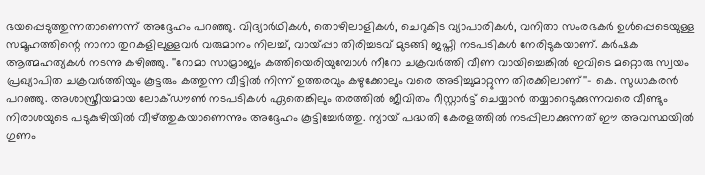ഭയപ്പെടുത്തുന്നതാണെന്ന് അദ്ദേഹം പറഞ്ഞു. വിദ്യാർഥികൾ, തൊഴിലാളികൾ, ചെറുകിട വ്യാപാരികൾ, വനിതാ സംരഭകർ ഉൾപ്പെടെയുള്ള സമൂഹത്തിന്റെ നാനാ തുറകളിലുള്ളവർ വരുമാനം നിലച്ച്, വായ്പ്പാ തിരിച്ചടവ് മുടങ്ങി ജപ്തി നടപടികൾ നേരിടുകയാണ്. കർഷക ആത്മഹത്യകൾ നടന്നു കഴിഞ്ഞു. ''റോമാ സാമ്രാജ്യം കത്തിയെരിയുമ്പോൾ നീറോ ചക്രവർത്തി വീണ വായിച്ചെങ്കിൽ ഇവിടെ മറ്റൊരു സ്വയം പ്രഖ്യാപിത ചക്രവർത്തിയും കൂട്ടരും കത്തുന്ന വീട്ടിൽ നിന്ന് ഉത്തരവും കഴുക്കോലും വരെ അടിച്ചുമാറ്റുന്ന തിരക്കിലാണ്''- കെ. സുധാകരൻ പറഞ്ഞു. അശാസ്ത്രീയമായ ലോക്ഡൗൺ നടപടികൾ ഏതെങ്കിലും തരത്തിൽ ജീവിതം റീസ്റ്റാർട്ട് ചെയ്യാൻ തയ്യാറെടുക്കുന്നവരെ വീണ്ടും നിരാശയുടെ പടുകുഴിയിൽ വീഴ്ത്തുകയാണെന്നും അദ്ദേഹം കൂട്ടിച്ചേർത്തു. ന്യായ് പദ്ധതി കേരളത്തിൽ നടപ്പിലാക്കുന്നത് ഈ അവസ്ഥയിൽ ഗുണം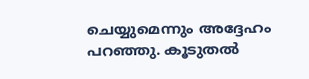ചെയ്യുമെന്നും അദ്ദേഹം പറഞ്ഞു. കൂടുതൽ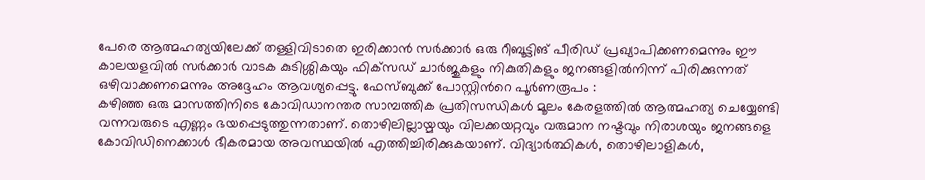പേരെ ആത്മഹത്യയിലേക്ക് തള്ളിവിടാതെ ഇരിക്കാൻ സർക്കാർ ഒരു റീബൂട്ടിങ് പീരിഡ് പ്രഖ്യാപിക്കണമെന്നും ഈ കാലയളവിൽ സർക്കാർ വാടക കുടിശ്ശികയും ഫിക്‌സഡ് ചാർജുകളും നികുതികളും ജനങ്ങളിൽനിന്ന് പിരിക്കുന്നത് ഒഴിവാക്കണമെന്നും അദ്ദേഹം ആവശ്യപ്പെട്ടു. ഫേസ്ബുക്ക് പോസ്റ്റിന്‍റെ പൂര്‍ണരൂപം :
കഴിഞ്ഞ ഒരു മാസത്തിനിടെ കോവിഡാനന്തര സാമ്പത്തിക പ്രതിസന്ധികൾ മൂലം കേരളത്തിൽ ആത്മഹത്യ ചെയ്യേണ്ടി വന്നവരുടെ എണ്ണം ഭയപ്പെടുത്തുന്നതാണ്. തൊഴിലില്ലായ്മയും വിലക്കയറ്റവും വരുമാന നഷ്ടവും നിരാശയും ജനങ്ങളെ കോവിഡിനെക്കാൾ ഭീകരമായ അവസ്ഥയിൽ എത്തിച്ചിരിക്കുകയാണ്. വിദ്യാർത്ഥികൾ, തൊഴിലാളികൾ,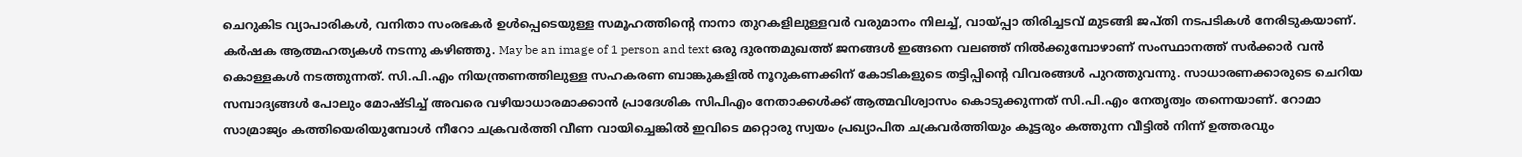ചെറുകിട വ്യാപാരികൾ, വനിതാ സംരഭകർ ഉൾപ്പെടെയുള്ള സമൂഹത്തിന്റെ നാനാ തുറകളിലുള്ളവർ വരുമാനം നിലച്ച്, വായ്പ്പാ തിരിച്ചടവ് മുടങ്ങി ജപ്തി നടപടികൾ നേരിടുകയാണ്. കർഷക ആത്മഹത്യകൾ നടന്നു കഴിഞ്ഞു. May be an image of 1 person and text ഒരു ദുരന്തമുഖത്ത് ജനങ്ങൾ ഇങ്ങനെ വലഞ്ഞ് നിൽക്കുമ്പോഴാണ് സംസ്ഥാനത്ത് സർക്കാർ വൻ കൊള്ളകൾ നടത്തുന്നത്. സി.പി.എം നിയന്ത്രണത്തിലുള്ള സഹകരണ ബാങ്കുകളിൽ നൂറുകണക്കിന് കോടികളുടെ തട്ടിപ്പിന്റെ വിവരങ്ങൾ പുറത്തുവന്നു. സാധാരണക്കാരുടെ ചെറിയ സമ്പാദ്യങ്ങൾ പോലും മോഷ്ടിച്ച് അവരെ വഴിയാധാരമാക്കാൻ പ്രാദേശിക സിപിഎം നേതാക്കൾക്ക് ആത്മവിശ്വാസം കൊടുക്കുന്നത് സി.പി.എം നേതൃത്വം തന്നെയാണ്. റോമാ സാമ്രാജ്യം കത്തിയെരിയുമ്പോൾ നീറോ ചക്രവർത്തി വീണ വായിച്ചെങ്കിൽ ഇവിടെ മറ്റൊരു സ്വയം പ്രഖ്യാപിത ചക്രവർത്തിയും കൂട്ടരും കത്തുന്ന വീട്ടിൽ നിന്ന് ഉത്തരവും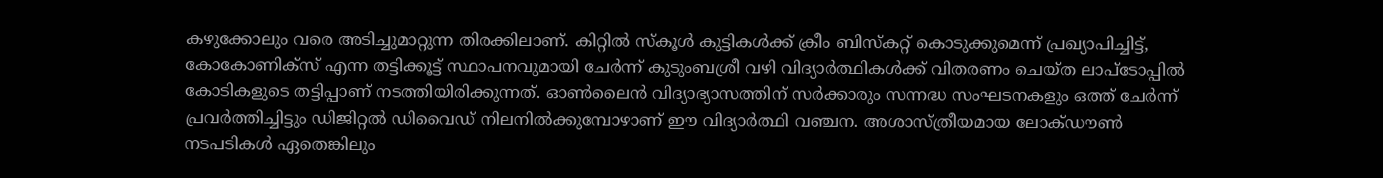കഴുക്കോലും വരെ അടിച്ചുമാറ്റുന്ന തിരക്കിലാണ്. കിറ്റിൽ സ്‌കൂൾ കുട്ടികൾക്ക് ക്രീം ബിസ്കറ്റ് കൊടുക്കുമെന്ന് പ്രഖ്യാപിച്ചിട്ട്, കോകോണിക്സ് എന്ന തട്ടിക്കൂട്ട് സ്ഥാപനവുമായി ചേർന്ന് കുടുംബശ്രീ വഴി വിദ്യാർത്ഥികൾക്ക് വിതരണം ചെയ്ത ലാപ്ടോപ്പിൽ കോടികളുടെ തട്ടിപ്പാണ് നടത്തിയിരിക്കുന്നത്. ഓൺലൈൻ വിദ്യാഭ്യാസത്തിന് സർക്കാരും സന്നദ്ധ സംഘടനകളും ഒത്ത് ചേർന്ന് പ്രവർത്തിച്ചിട്ടും ഡിജിറ്റൽ ഡിവൈഡ് നിലനിൽക്കുമ്പോഴാണ് ഈ വിദ്യാർത്ഥി വഞ്ചന. അശാസ്ത്രീയമായ ലോക്ഡൗൺ നടപടികൾ ഏതെങ്കിലും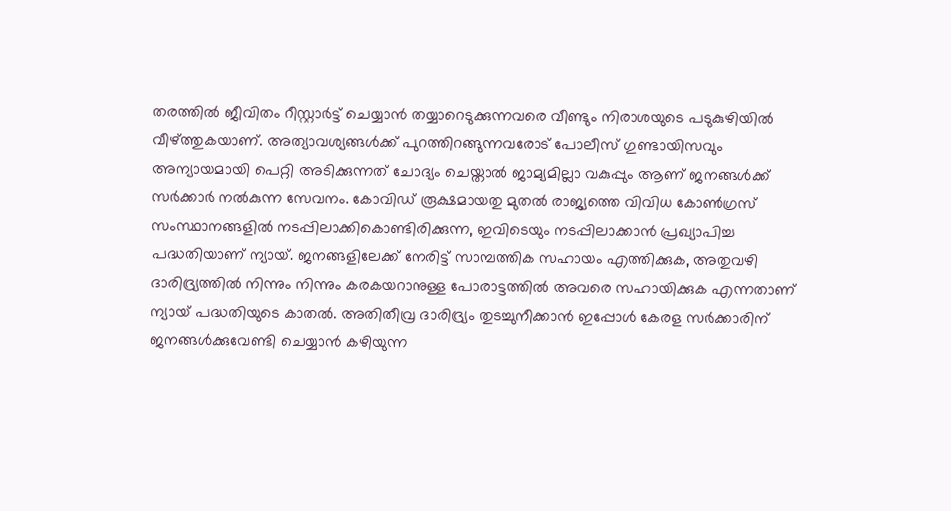തരത്തിൽ ജീവിതം റീസ്റ്റാർട്ട് ചെയ്യാൻ തയ്യാറെടുക്കുന്നവരെ വീണ്ടും നിരാശയുടെ പടുകുഴിയിൽ വീഴ്ത്തുകയാണ്. അത്യാവശ്യങ്ങൾക്ക് പുറത്തിറങ്ങുന്നവരോട് പോലീസ് ഗുണ്ടായിസവും അന്യായമായി പെറ്റി അടിക്കുന്നത് ചോദ്യം ചെയ്താൽ ജാമ്യമില്ലാ വകുപ്പും ആണ് ജനങ്ങൾക്ക് സർക്കാർ നൽകുന്ന സേവനം. കോവിഡ് രൂക്ഷമായതു മുതൽ രാജ്യത്തെ വിവിധ കോൺഗ്രസ് സംസ്ഥാനങ്ങളിൽ നടപ്പിലാക്കികൊണ്ടിരിക്കുന്ന, ഇവിടെയും നടപ്പിലാക്കാൻ പ്രഖ്യാപിച്ച പദ്ധതിയാണ് ന്യായ്. ജനങ്ങളിലേക്ക് നേരിട്ട് സാമ്പത്തിക സഹായം എത്തിക്കുക, അതുവഴി ദാരിദ്ര്യത്തിൽ നിന്നും നിന്നും കരകയറാനുള്ള പോരാട്ടത്തിൽ അവരെ സഹായിക്കുക എന്നതാണ് ന്യായ് പദ്ധതിയുടെ കാതൽ. അതിതീവ്ര ദാരിദ്ര്യം തുടച്ചുനീക്കാൻ ഇപ്പോൾ കേരള സർക്കാരിന് ജനങ്ങൾക്കുവേണ്ടി ചെയ്യാൻ കഴിയുന്ന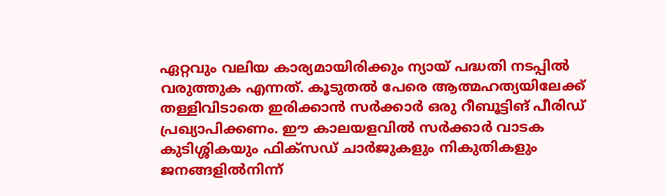ഏറ്റവും വലിയ കാര്യമായിരിക്കും ന്യായ് പദ്ധതി നടപ്പിൽ വരുത്തുക എന്നത്. കൂടുതൽ പേരെ ആത്മഹത്യയിലേക്ക് തള്ളിവിടാതെ ഇരിക്കാൻ സർക്കാർ ഒരു റീബൂട്ടിങ് പീരിഡ് പ്രഖ്യാപിക്കണം. ഈ കാലയളവിൽ സർക്കാർ വാടക കുടിശ്ശികയും ഫിക്സഡ് ചാർജുകളും നികുതികളും ജനങ്ങളിൽനിന്ന്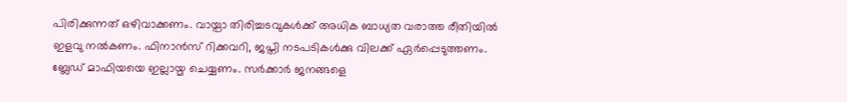പിരിക്കുന്നത് ഒഴിവാക്കണം. വായ്പാ തിരിച്ചടവുകൾക്ക് അധിക ബാധ്യത വരാത്ത രീതിയിൽ ഇളവു നൽകണം. ഫിനാൻസ് റിക്കവറി, ജപ്തി നടപടികൾക്കു വിലക്ക് ഏർപ്പെടുത്തണം. ബ്ലേഡ് മാഫിയയെ ഇല്ലായ്മ ചെയ്യണം. സർക്കാർ ജനങ്ങളെ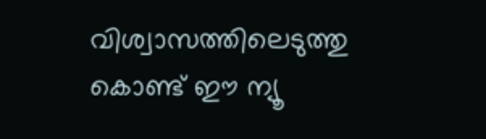വിശ്വാസത്തിലെടുത്തു കൊണ്ട് ഈ ന്യൂ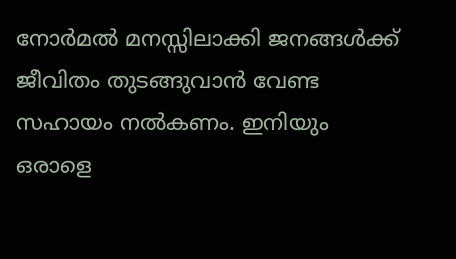നോർമൽ മനസ്സിലാക്കി ജനങ്ങൾക്ക് ജീവിതം തുടങ്ങുവാൻ വേണ്ട സഹായം നൽകണം. ഇനിയും ഒരാളെ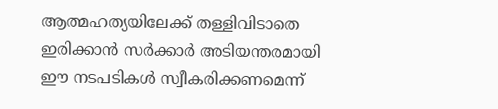ആത്മഹത്യയിലേക്ക് തള്ളിവിടാതെ ഇരിക്കാൻ സർക്കാർ അടിയന്തരമായി ഈ നടപടികൾ സ്വീകരിക്കണമെന്ന്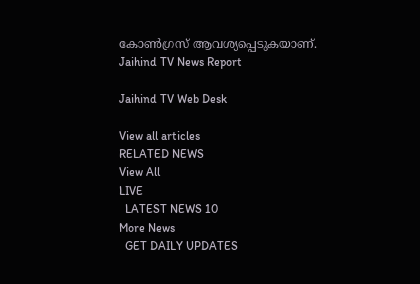കോൺഗ്രസ് ആവശ്യപ്പെടുകയാണ്.
Jaihind TV News Report

Jaihind TV Web Desk

View all articles
RELATED NEWS
View All
LIVE
  LATEST NEWS 10
More News
  GET DAILY UPDATES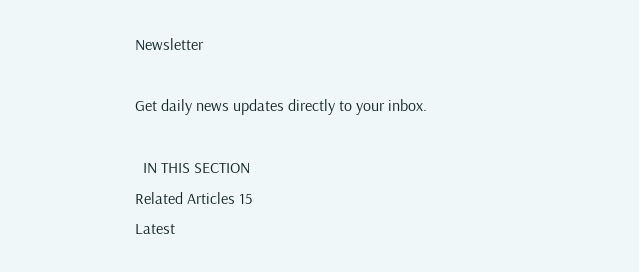Newsletter

Get daily news updates directly to your inbox.

  IN THIS SECTION
Related Articles 15
Latest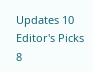Updates 10
Editor's Picks 8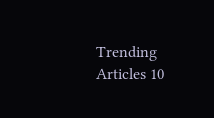Trending Articles 10